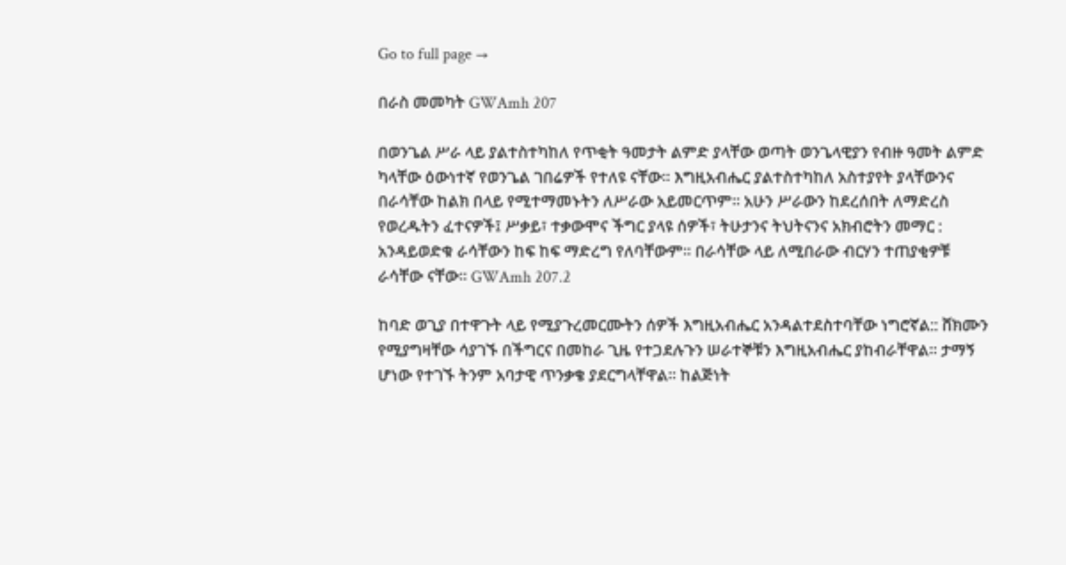Go to full page →

በራስ መመካት GWAmh 207

በወንጌል ሥራ ላይ ያልተስተካከለ የጥቂት ዓመታት ልምድ ያላቸው ወጣት ወንጌላዊያን የብዙ ዓመት ልምድ ካላቸው ዕውነተኛ የወንጌል ገበሬዎች የተለዩ ናቸው፡፡ እግዚአብሔር ያልተስተካከለ አስተያየት ያላቸውንና በራሳቸው ከልክ በላይ የሚተማመኑትን ለሥራው አይመርጥም፡፡ አሁን ሥራውን ከደረሰበት ለማድረስ የወረዱትን ፈተናዎች፤ ሥቃይ፣ ተቃውሞና ችግር ያላዩ ሰዎች፣ ትሁታንና ትህትናንና አክብሮትን መማር : አንዳይወድቁ ራሳቸውን ከፍ ከፍ ማድረግ የለባቸውም፡፡ በራሳቸው ላይ ለሚበራው ብርሃን ተጠያቂዎቹ ራሳቸው ናቸው፡፡ GWAmh 207.2

ከባድ ወጊያ በተዋጉት ላይ የሚያጉረመርሙትን ሰዎች እግዚአብሔር አንዳልተደስተባቸው ነግሮኛል:: ሸክሙን የሚያግዛቸው ሳያገኙ በችግርና በመከራ ጊዜ የተጋደሉጉን ሠራተኞቹን እግዚአብሔር ያከብራቸዋል፡፡ ታማኝ ሆነው የተገኙ ትንም አባታዊ ጥንቃቄ ያደርግላቸዋል፡፡ ከልጅነት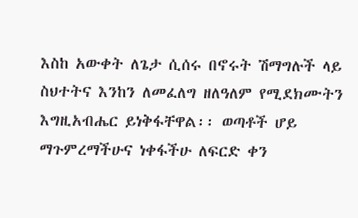እስከ አውቀት ለጌታ ሲሰሩ በኖሩት ሽማግሉች ላይ ስህተትና እንከን ለመፈለግ ዘለዓለም የሚደክሙትን እግዚአብሔር ይነቅፋቸዋል፡፡ ወጣቶች ሆይ ማጉምረማችሁና ነቀፋችሁ ለፍርድ ቀን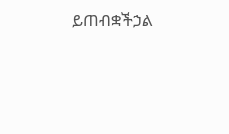ይጠብቋችኃል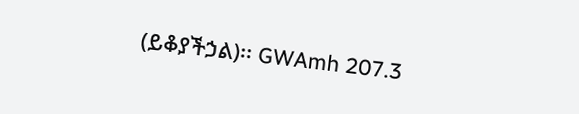(ይቆያችኃል)፡፡ GWAmh 207.3